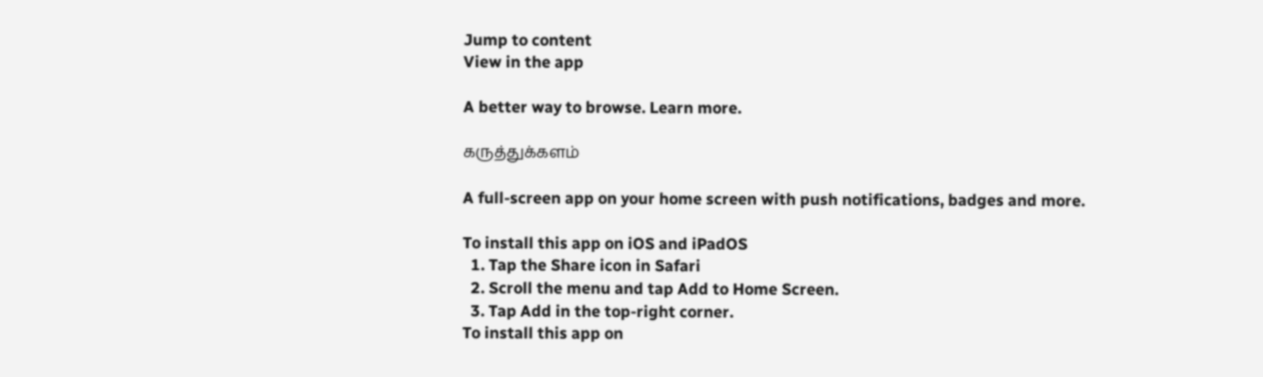Jump to content
View in the app

A better way to browse. Learn more.

கருத்துக்களம்

A full-screen app on your home screen with push notifications, badges and more.

To install this app on iOS and iPadOS
  1. Tap the Share icon in Safari
  2. Scroll the menu and tap Add to Home Screen.
  3. Tap Add in the top-right corner.
To install this app on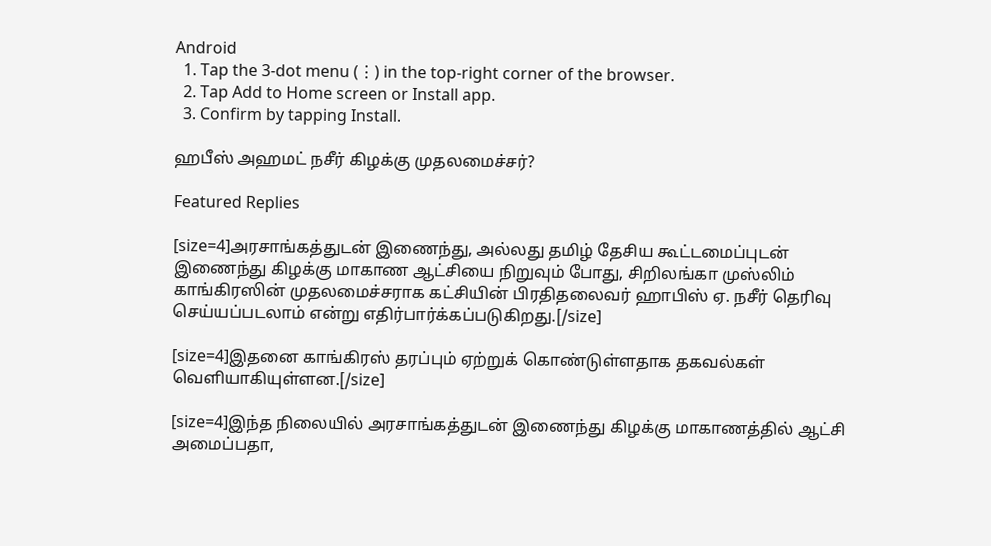Android
  1. Tap the 3-dot menu (⋮) in the top-right corner of the browser.
  2. Tap Add to Home screen or Install app.
  3. Confirm by tapping Install.

ஹபீஸ் அஹமட் நசீர் கிழக்கு முதலமைச்சர்?

Featured Replies

[size=4]அரசாங்கத்துடன் இணைந்து, அல்லது தமிழ் தேசிய கூட்டமைப்புடன் இணைந்து கிழக்கு மாகாண ஆட்சியை நிறுவும் போது, சிறிலங்கா முஸ்லிம் காங்கிரஸின் முதலமைச்சராக கட்சியின் பிரதிதலைவர் ஹாபிஸ் ஏ. நசீர் தெரிவு செய்யப்படலாம் என்று எதிர்பார்க்கப்படுகிறது.[/size]

[size=4]இதனை காங்கிரஸ் தரப்பும் ஏற்றுக் கொண்டுள்ளதாக தகவல்கள் வெளியாகியுள்ளன.[/size]

[size=4]இந்த நிலையில் அரசாங்கத்துடன் இணைந்து கிழக்கு மாகாணத்தில் ஆட்சி அமைப்பதா,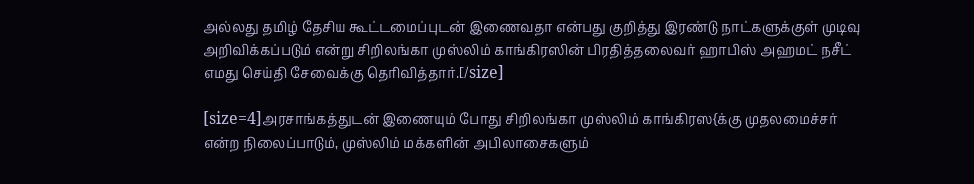அல்லது தமிழ் தேசிய கூட்டமைப்புடன் இணைவதா என்பது குறித்து இரண்டு நாட்களுக்குள் முடிவு அறிவிக்கப்படும் என்று சிறிலங்கா முஸ்லிம் காங்கிரஸின் பிரதித்தலைவர் ஹாபிஸ் அஹமட் நசீட் எமது செய்தி சேவைக்கு தெரிவித்தார்.[/size]

[size=4]அரசாங்கத்துடன் இணையும் போது சிறிலங்கா முஸ்லிம் காங்கிரஸ{க்கு முதலமைச்சர் என்ற நிலைப்பாடும், முஸ்லிம் மக்களின் அபிலாசைகளும்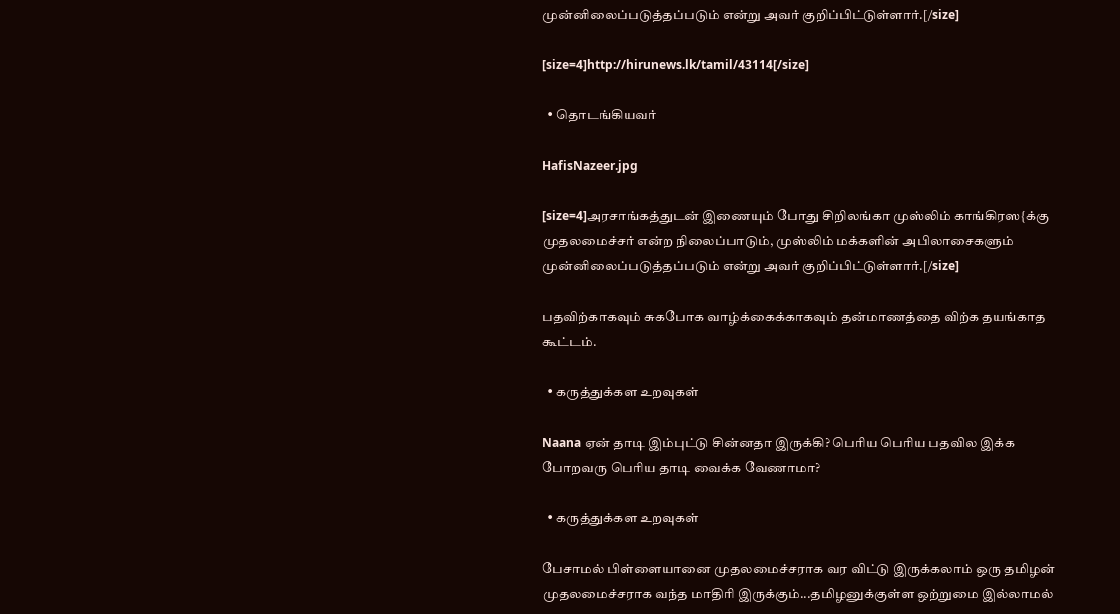முன்னிலைப்படுத்தப்படும் என்று அவர் குறிப்பிட்டுள்ளார்.[/size]

[size=4]http://hirunews.lk/tamil/43114[/size]

  • தொடங்கியவர்

HafisNazeer.jpg

[size=4]அரசாங்கத்துடன் இணையும் போது சிறிலங்கா முஸ்லிம் காங்கிரஸ{க்கு முதலமைச்சர் என்ற நிலைப்பாடும், முஸ்லிம் மக்களின் அபிலாசைகளும் முன்னிலைப்படுத்தப்படும் என்று அவர் குறிப்பிட்டுள்ளார்.[/size]

பதவிற்காகவும் சுகபோக வாழ்க்கைக்காகவும் தன்மாணத்தை விற்க தயங்காத கூட்டம்.

  • கருத்துக்கள உறவுகள்

Naana ஏன் தாடி இம்புட்டு சின்னதா இருக்கி? பெரிய பெரிய பதவில இக்க போறவரு பெரிய தாடி வைக்க வேணாமா?

  • கருத்துக்கள உறவுகள்

பேசாமல் பிள்ளையானை முதலமைச்சராக வர விட்டு இருக்கலாம் ஒரு தமிழன் முதலமைச்சராக வந்த மாதிரி இருக்கும்...தமிழனுக்குள்ள ஒற்றுமை இல்லாமல்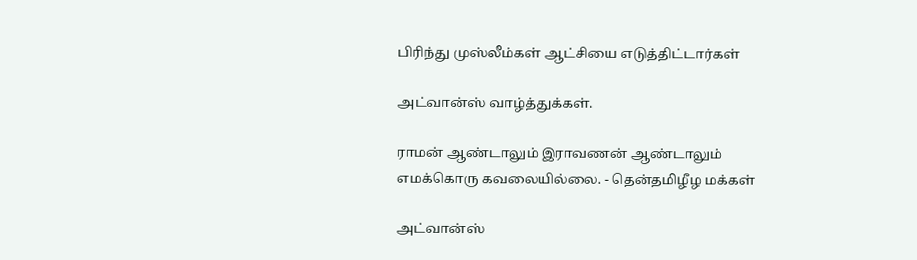பிரிந்து முஸ்லீம்கள் ஆட்சியை எடுத்திட்டார்கள்

அட்வான்ஸ் வாழ்த்துக்கள்.

ராமன் ஆண்டாலும் இராவணன் ஆண்டாலும் எமக்கொரு கவலையில்லை. - தென்தமிழீழ மக்கள்

அட்வான்ஸ்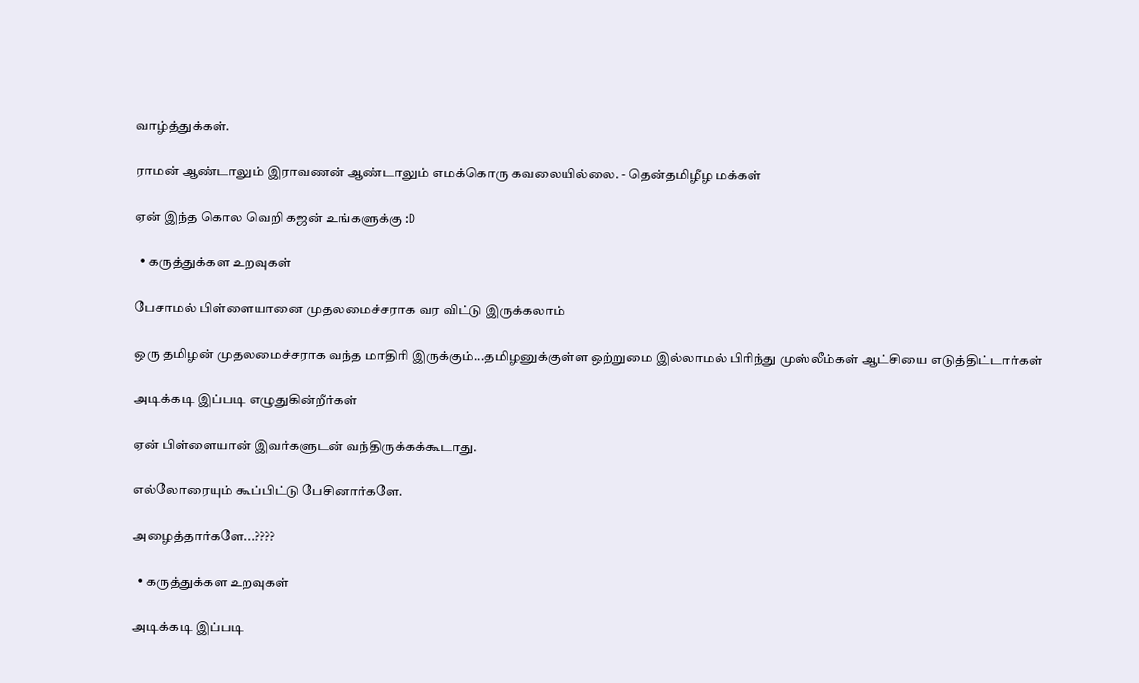வாழ்த்துக்கள்.

ராமன் ஆண்டாலும் இராவணன் ஆண்டாலும் எமக்கொரு கவலையில்லை. - தென்தமிழீழ மக்கள்

ஏன் இந்த கொல வெறி கஜன் உங்களுக்கு :D

  • கருத்துக்கள உறவுகள்

பேசாமல் பிள்ளையானை முதலமைச்சராக வர விட்டு இருக்கலாம்

ஒரு தமிழன் முதலமைச்சராக வந்த மாதிரி இருக்கும்...தமிழனுக்குள்ள ஒற்றுமை இல்லாமல் பிரிந்து முஸ்லீம்கள் ஆட்சியை எடுத்திட்டார்கள்

அடிக்கடி இப்படி எழுதுகின்றீர்கள்

ஏன் பிள்ளையான் இவர்களுடன் வந்திருக்கக்கூடாது.

எல்லோரையும் கூப்பிட்டு பேசினார்களே.

அழைத்தார்களே...????

  • கருத்துக்கள உறவுகள்

அடிக்கடி இப்படி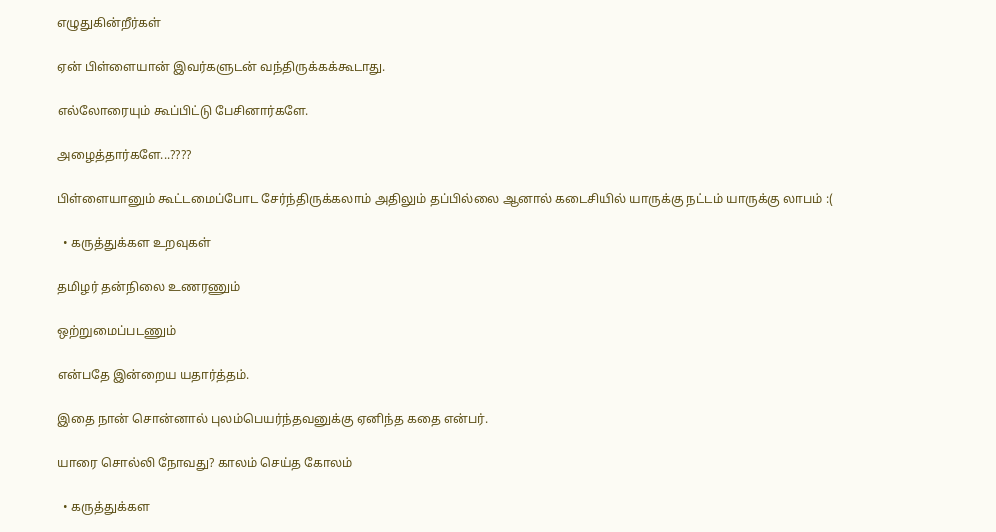எழுதுகின்றீர்கள்

ஏன் பிள்ளையான் இவர்களுடன் வந்திருக்கக்கூடாது.

எல்லோரையும் கூப்பிட்டு பேசினார்களே.

அழைத்தார்களே...????

பிள்ளையானும் கூட்டமைப்போட சேர்ந்திருக்கலாம் அதிலும் தப்பில்லை ஆனால் கடைசியில் யாருக்கு நட்டம் யாருக்கு லாபம் :(

  • கருத்துக்கள உறவுகள்

தமிழர் தன்நிலை உணரணும்

ஒற்றுமைப்படணும்

என்பதே இன்றைய யதார்த்தம்.

இதை நான் சொன்னால் புலம்பெயர்ந்தவனுக்கு ஏனிந்த கதை என்பர்.

யாரை சொல்லி நோவது? காலம் செய்த கோலம்

  • கருத்துக்கள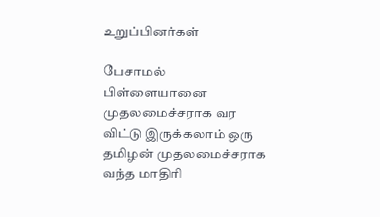உறுப்பினர்கள்

பேசாமல் பிள்ளையானை முதலமைச்சராக வர விட்டு இருக்கலாம் ஒரு தமிழன் முதலமைச்சராக வந்த மாதிரி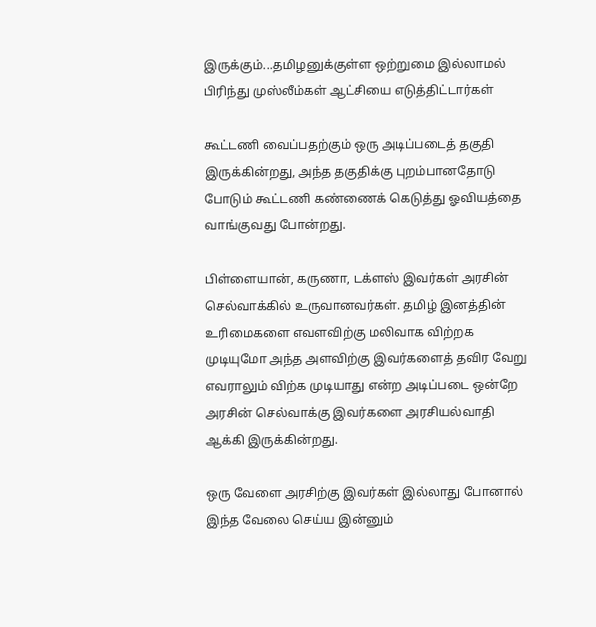இருக்கும்...தமிழனுக்குள்ள ஒற்றுமை இல்லாமல் பிரிந்து முஸ்லீம்கள் ஆட்சியை எடுத்திட்டார்கள்

கூட்டணி வைப்பதற்கும் ஒரு அடிப்படைத் தகுதி இருக்கின்றது, அந்த தகுதிக்கு புறம்பானதோடு போடும் கூட்டணி கண்ணைக் கெடுத்து ஓவியத்தை வாங்குவது போன்றது.

பிள்ளையான், கருணா, டக்ளஸ் இவர்கள் அரசின் செல்வாக்கில் உருவானவர்கள். தமிழ் இனத்தின் உரிமைகளை எவளவிற்கு மலிவாக விற்றக முடியுமோ அந்த அளவிற்கு இவர்களைத் தவிர வேறு எவராலும் விற்க முடியாது என்ற அடிப்படை ஒன்றே அரசின் செல்வாக்கு இவர்களை அரசியல்வாதி ஆக்கி இருக்கின்றது.

ஒரு வேளை அரசிற்கு இவர்கள் இல்லாது போனால் இந்த வேலை செய்ய இன்னும்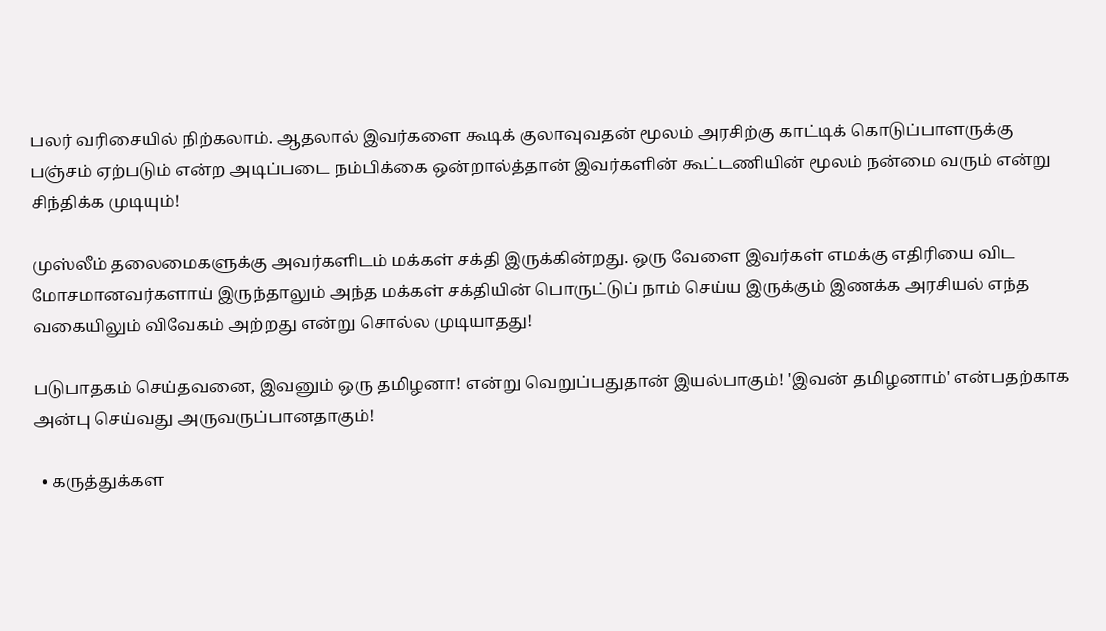பலர் வரிசையில் நிற்கலாம். ஆதலால் இவர்களை கூடிக் குலாவுவதன் மூலம் அரசிற்கு காட்டிக் கொடுப்பாளருக்கு பஞ்சம் ஏற்படும் என்ற அடிப்படை நம்பிக்கை ஒன்றால்த்தான் இவர்களின் கூட்டணியின் மூலம் நன்மை வரும் என்று சிந்திக்க முடியும்!

முஸ்லீம் தலைமைகளுக்கு அவர்களிடம் மக்கள் சக்தி இருக்கின்றது. ஒரு வேளை இவர்கள் எமக்கு எதிரியை விட மோசமானவர்களாய் இருந்தாலும் அந்த மக்கள் சக்தியின் பொருட்டுப் நாம் செய்ய இருக்கும் இணக்க அரசியல் எந்த வகையிலும் விவேகம் அற்றது என்று சொல்ல முடியாதது!

படுபாதகம் செய்தவனை, இவனும் ஒரு தமிழனா! என்று வெறுப்பதுதான் இயல்பாகும்! 'இவன் தமிழனாம்' என்பதற்காக அன்பு செய்வது அருவருப்பானதாகும்!

  • கருத்துக்கள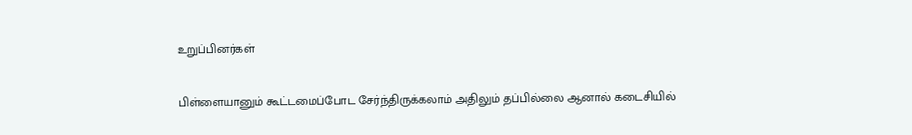உறுப்பினர்கள்

பிள்ளையானும் கூட்டமைப்போட சேர்ந்திருக்கலாம் அதிலும் தப்பில்லை ஆனால் கடைசியில்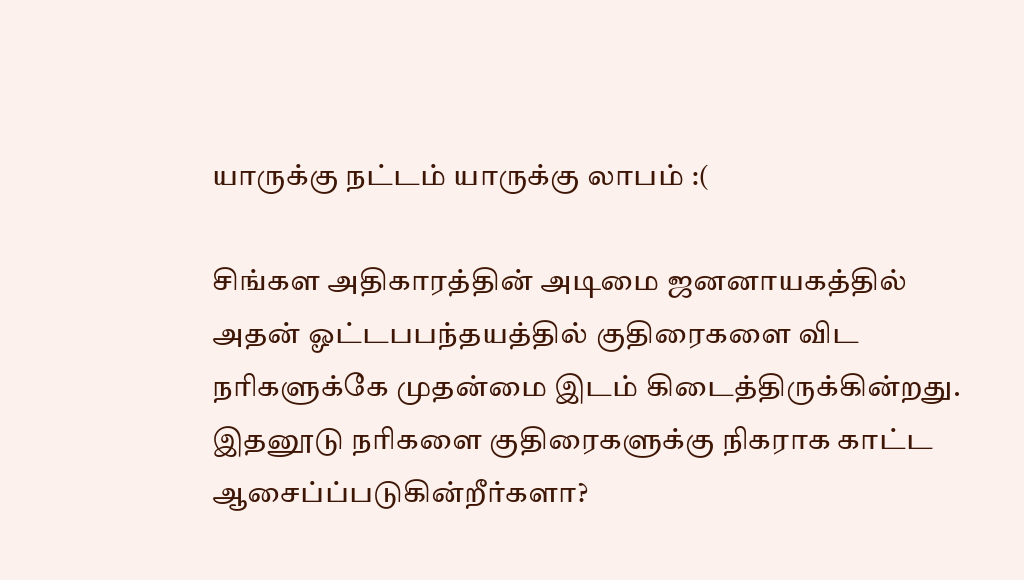யாருக்கு நட்டம் யாருக்கு லாபம் :(

சிங்கள அதிகாரத்தின் அடிமை ஜனனாயகத்தில் அதன் ஓட்டபபந்தயத்தில் குதிரைகளை விட நரிகளுக்கே முதன்மை இடம் கிடைத்திருக்கின்றது. இதனூடு நரிகளை குதிரைகளுக்கு நிகராக காட்ட ஆசைப்ப்படுகின்றீர்களா?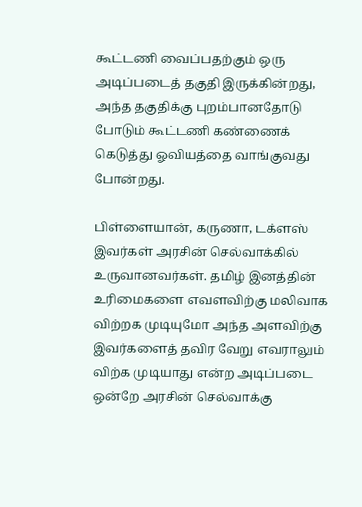கூட்டணி வைப்பதற்கும் ஒரு அடிப்படைத் தகுதி இருக்கின்றது, அந்த தகுதிக்கு புறம்பானதோடு போடும் கூட்டணி கண்ணைக் கெடுத்து ஓவியத்தை வாங்குவது போன்றது.

பிள்ளையான், கருணா, டக்ளஸ் இவர்கள் அரசின் செல்வாக்கில் உருவானவர்கள். தமிழ் இனத்தின் உரிமைகளை எவளவிற்கு மலிவாக விற்றக முடியுமோ அந்த அளவிற்கு இவர்களைத் தவிர வேறு எவராலும் விற்க முடியாது என்ற அடிப்படை ஒன்றே அரசின் செல்வாக்கு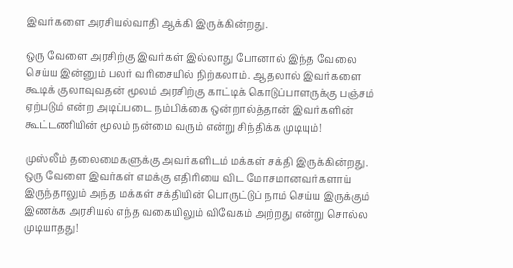இவர்களை அரசியல்வாதி ஆக்கி இருக்கின்றது.

ஒரு வேளை அரசிற்கு இவர்கள் இல்லாது போனால் இந்த வேலை செய்ய இன்னும் பலர் வரிசையில் நிற்கலாம். ஆதலால் இவர்களை கூடிக் குலாவுவதன் மூலம் அரசிற்கு காட்டிக் கொடுப்பாளருக்கு பஞ்சம் ஏற்படும் என்ற அடிப்படை நம்பிக்கை ஒன்றால்த்தான் இவர்களின் கூட்டணியின் மூலம் நன்மை வரும் என்று சிந்திக்க முடியும்!

முஸ்லீம் தலைமைகளுக்கு அவர்களிடம் மக்கள் சக்தி இருக்கின்றது. ஒரு வேளை இவர்கள் எமக்கு எதிரியை விட மோசமானவர்களாய் இருந்தாலும் அந்த மக்கள் சக்தியின் பொருட்டுப் நாம் செய்ய இருக்கும் இணக்க அரசியல் எந்த வகையிலும் விவேகம் அற்றது என்று சொல்ல முடியாதது!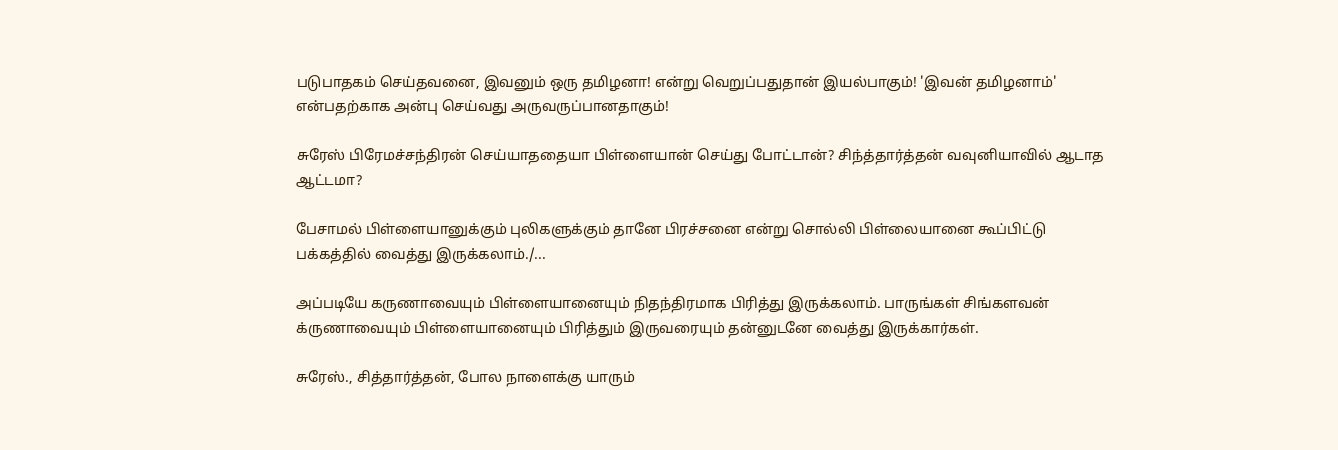படுபாதகம் செய்தவனை, இவனும் ஒரு தமிழனா! என்று வெறுப்பதுதான் இயல்பாகும்! 'இவன் தமிழனாம்' என்பதற்காக அன்பு செய்வது அருவருப்பானதாகும்!

சுரேஸ் பிரேமச்சந்திரன் செய்யாததையா பிள்ளையான் செய்து போட்டான்? சிந்த்தார்த்தன் வவுனியாவில் ஆடாத ஆட்டமா?

பேசாமல் பிள்ளையானுக்கும் புலிகளுக்கும் தானே பிரச்சனை என்று சொல்லி பிள்லையானை கூப்பிட்டு பக்கத்தில் வைத்து இருக்கலாம்./...

அப்படியே கருணாவையும் பிள்ளையானையும் நிதந்திரமாக பிரித்து இருக்கலாம். பாருங்கள் சிங்களவன் க்ருணாவையும் பிள்ளையானையும் பிரித்தும் இருவரையும் தன்னுடனே வைத்து இருக்கார்கள்.

சுரேஸ்., சித்தார்த்தன், போல நாளைக்கு யாரும்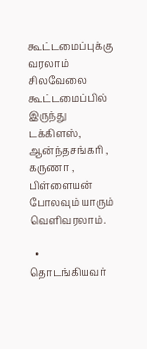கூட்டமைப்புக்கு வரலாம் சிலவேலை கூட்டமைப்பில் இருந்து டக்கிளஸ், ஆன்ந்தசங்கரி , கருணா , பிள்ளையன் போலவும் யாரும் வெளிவரலாம்.

  • தொடங்கியவர்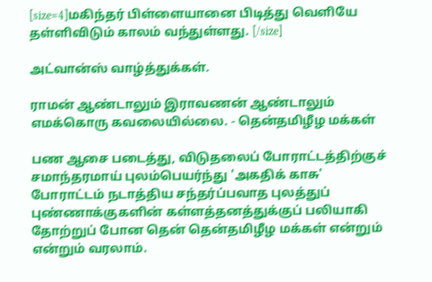[size=4]மகிந்தர் பிள்ளையானை பிடித்து வெளியே தள்ளிவிடும் காலம் வந்துள்ளது. [/size]

அட்வான்ஸ் வாழ்த்துக்கள்.

ராமன் ஆண்டாலும் இராவணன் ஆண்டாலும் எமக்கொரு கவலையில்லை. - தென்தமிழீழ மக்கள்

பண ஆசை படைத்து, விடுதலைப் போராட்டத்திற்குச் சமாந்தரமாய் புலம்பெயர்ந்து 'அகதிக் காசு' போராட்டம் நடாத்திய சந்தர்ப்பவாத புலத்துப் புண்ணாக்குகளின் கள்ளத்தனத்துக்குப் பலியாகி தோற்றுப் போன தென் தென்தமிழீழ மக்கள் என்றும் என்றும் வரலாம்.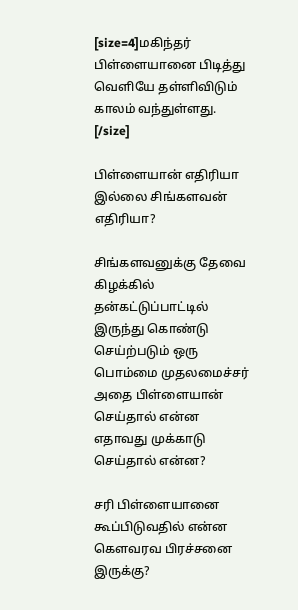[size=4]மகிந்தர் பிள்ளையானை பிடித்து வெளியே தள்ளிவிடும் காலம் வந்துள்ளது. [/size]

பிள்ளையான் எதிரியா இல்லை சிங்களவன் எதிரியா?

சிங்களவனுக்கு தேவை கிழக்கில் தன்கட்டுப்பாட்டில் இருந்து கொண்டு செய்ற்படும் ஒரு பொம்மை முதலமைச்சர் அதை பிள்ளையான் செய்தால் என்ன எதாவது முக்காடு செய்தால் என்ன?

சரி பிள்ளையானை கூப்பிடுவதில் என்ன கெளவரவ பிரச்சனை இருக்கு?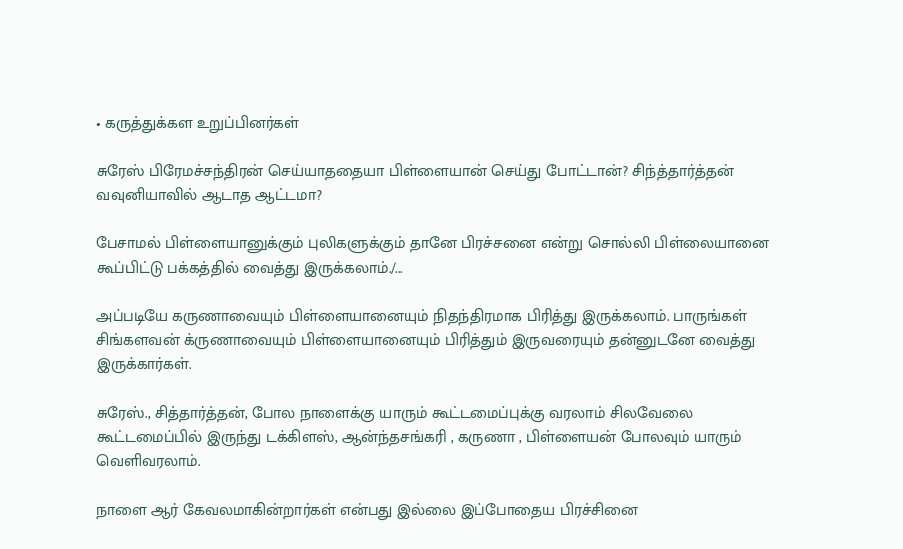• கருத்துக்கள உறுப்பினர்கள்

சுரேஸ் பிரேமச்சந்திரன் செய்யாததையா பிள்ளையான் செய்து போட்டான்? சிந்த்தார்த்தன் வவுனியாவில் ஆடாத ஆட்டமா?

பேசாமல் பிள்ளையானுக்கும் புலிகளுக்கும் தானே பிரச்சனை என்று சொல்லி பிள்லையானை கூப்பிட்டு பக்கத்தில் வைத்து இருக்கலாம்./...

அப்படியே கருணாவையும் பிள்ளையானையும் நிதந்திரமாக பிரித்து இருக்கலாம். பாருங்கள் சிங்களவன் க்ருணாவையும் பிள்ளையானையும் பிரித்தும் இருவரையும் தன்னுடனே வைத்து இருக்கார்கள்.

சுரேஸ்., சித்தார்த்தன், போல நாளைக்கு யாரும் கூட்டமைப்புக்கு வரலாம் சிலவேலை கூட்டமைப்பில் இருந்து டக்கிளஸ், ஆன்ந்தசங்கரி , கருணா , பிள்ளையன் போலவும் யாரும் வெளிவரலாம்.

நாளை ஆர் கேவலமாகின்றார்கள் என்பது இல்லை இப்போதைய பிரச்சினை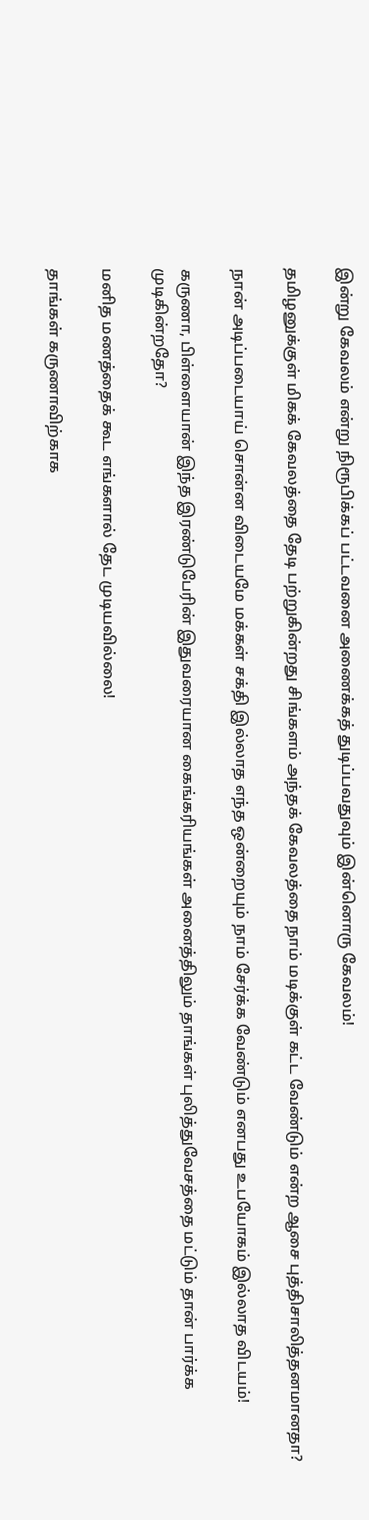இன்று கேவலம் என்று நிரூபிக்கப் பட்டவனை அணைக்கத் துடிப்பவதுவும் இன்னொரு கேவலம்!

தமிழனுக்குள் மிகக் கேவலத்தை தேடி பற்றுகின்றது சிங்களம் அந்தக் கேவலத்தை நாம் மடிக்குள் கட்ட வேண்டும் என்ற ஆசை புத்திசாலித்தனமானதா?

நான் அடிப்படையாய் சொன்ன விடையமே மக்கள் சக்தி இல்லாத எந்த ஒன்றையும் நாம் சேர்க்க வேண்டும் எனபது உபயோகம் இல்லாத விடயம்!

கருணா, பிள்ளையான் இந்த இரண்டுபேரின் இதுவரையான கைங்கரியங்கள் அனைத்திலும் தாங்கள் புலித்துவேசத்தை மட்டும் தான் பார்க்க முடிகின்றதோ?

மனித மணத்தைக் கூட எங்களால் தேட முடியவில்லை!

தாங்கள் கருணாவிற்காக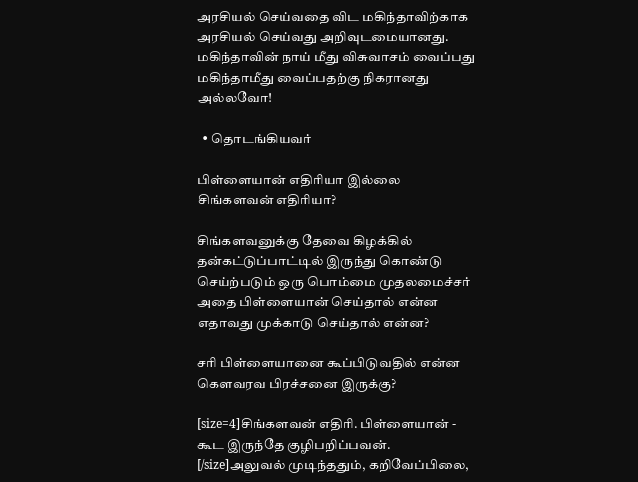அரசியல் செய்வதை விட மகிந்தாவிற்காக அரசியல் செய்வது அறிவுடமையானது. மகிந்தாவின் நாய் மீது விசுவாசம் வைப்பது மகிந்தாமீது வைப்பதற்கு நிகரானது அல்லவோ!

  • தொடங்கியவர்

பிள்ளையான் எதிரியா இல்லை சிங்களவன் எதிரியா?

சிங்களவனுக்கு தேவை கிழக்கில் தன்கட்டுப்பாட்டில் இருந்து கொண்டு செய்ற்படும் ஒரு பொம்மை முதலமைச்சர் அதை பிள்ளையான் செய்தால் என்ன எதாவது முக்காடு செய்தால் என்ன?

சரி பிள்ளையானை கூப்பிடுவதில் என்ன கெளவரவ பிரச்சனை இருக்கு?

[size=4]சிங்களவன் எதிரி. பிள்ளையான் - கூட இருந்தே குழிபறிப்பவன். [/size]அலுவல் முடிந்ததும், கறிவேப்பிலை,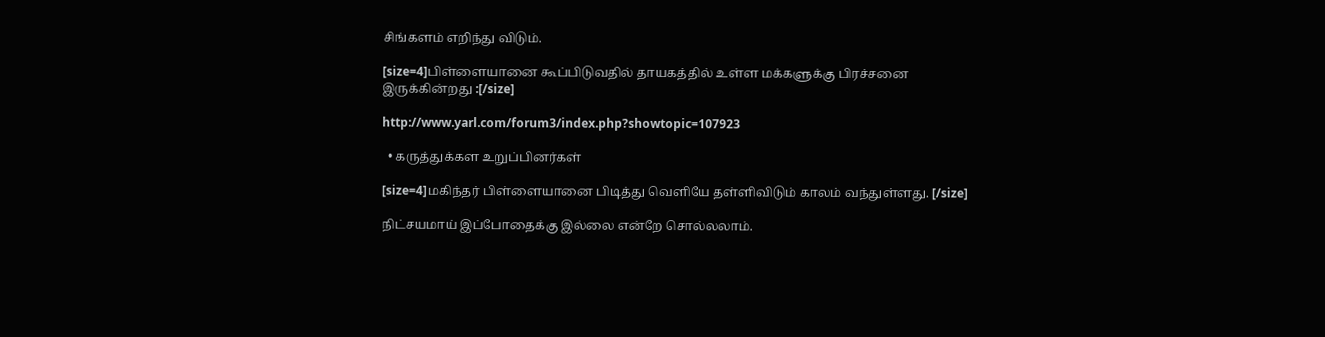சிங்களம் எறிந்து விடும்.

[size=4]பிள்ளையானை கூப்பிடுவதில் தாயகத்தில் உள்ள மக்களுக்கு பிரச்சனை இருக்கின்றது :[/size]

http://www.yarl.com/forum3/index.php?showtopic=107923

  • கருத்துக்கள உறுப்பினர்கள்

[size=4]மகிந்தர் பிள்ளையானை பிடித்து வெளியே தள்ளிவிடும் காலம் வந்துள்ளது. [/size]

நிட்சயமாய் இப்போதைக்கு இல்லை என்றே சொல்லலாம்.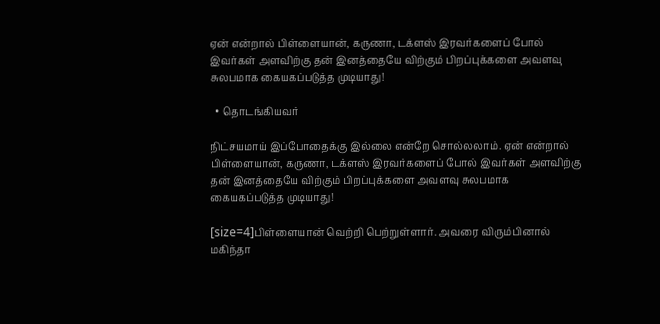ஏன் என்றால் பிள்ளையான், கருணா, டக்ளஸ் இரவர்களைப் போல் இவர்கள் அளவிற்கு தன் இனத்தையே விற்கும் பிறப்புக்களை அவளவு சுலபமாக கையகப்படுத்த முடியாது!

  • தொடங்கியவர்

நிட்சயமாய் இப்போதைக்கு இல்லை என்றே சொல்லலாம். ஏன் என்றால் பிள்ளையான், கருணா, டக்ளஸ் இரவர்களைப் போல் இவர்கள் அளவிற்கு தன் இனத்தையே விற்கும் பிறப்புக்களை அவளவு சுலபமாக கையகப்படுத்த முடியாது!

[size=4]பிள்ளையான் வெற்றி பெற்றுள்ளார். அவரை விரும்பினால் மகிந்தா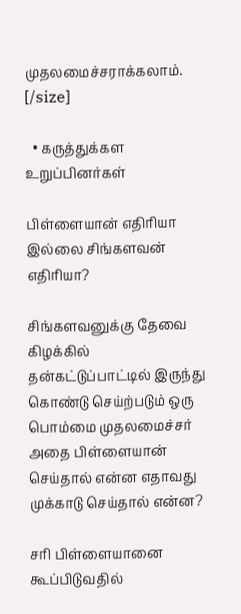முதலமைச்சராக்கலாம். [/size]

  • கருத்துக்கள உறுப்பினர்கள்

பிள்ளையான் எதிரியா இல்லை சிங்களவன் எதிரியா?

சிங்களவனுக்கு தேவை கிழக்கில் தன்கட்டுப்பாட்டில் இருந்து கொண்டு செய்ற்படும் ஒரு பொம்மை முதலமைச்சர் அதை பிள்ளையான் செய்தால் என்ன எதாவது முக்காடு செய்தால் என்ன?

சரி பிள்ளையானை கூப்பிடுவதில்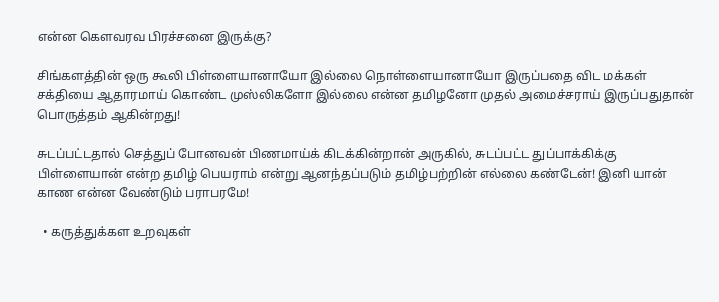என்ன கெளவரவ பிரச்சனை இருக்கு?

சிங்களத்தின் ஒரு கூலி பிள்ளையானாயோ இல்லை நொள்ளையானாயோ இருப்பதை விட மக்கள் சக்தியை ஆதாரமாய் கொண்ட முஸ்லிகளோ இல்லை என்ன தமிழனோ முதல் அமைச்சராய் இருப்பதுதான் பொருத்தம் ஆகின்றது!

சுடப்பட்டதால் செத்துப் போனவன் பிணமாய்க் கிடக்கின்றான் அருகில், சுடப்பட்ட துப்பாக்கிக்கு பிள்ளையான் என்ற தமிழ் பெயராம் என்று ஆனந்தப்படும் தமிழ்பற்றின் எல்லை கண்டேன்! இனி யான் காண என்ன வேண்டும் பராபரமே!

  • கருத்துக்கள உறவுகள்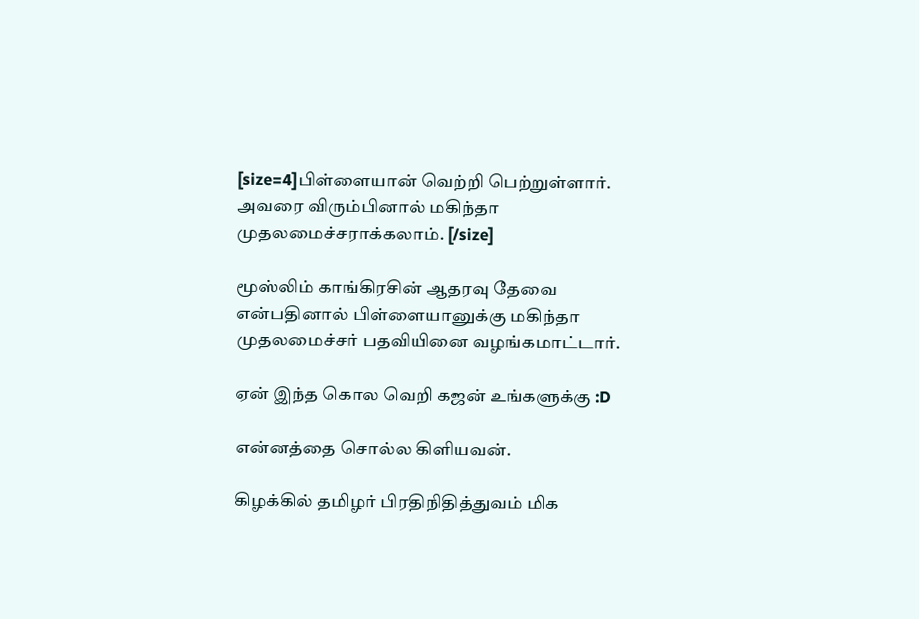[size=4]பிள்ளையான் வெற்றி பெற்றுள்ளார். அவரை விரும்பினால் மகிந்தா முதலமைச்சராக்கலாம். [/size]

மூஸ்லிம் காங்கிரசின் ஆதரவு தேவை என்பதினால் பிள்ளையானுக்கு மகிந்தா முதலமைச்சர் பதவியினை வழங்கமாட்டார்.

ஏன் இந்த கொல வெறி கஜன் உங்களுக்கு :D

என்னத்தை சொல்ல கிளியவன்.

கிழக்கில் தமிழர் பிரதிநிதித்துவம் மிக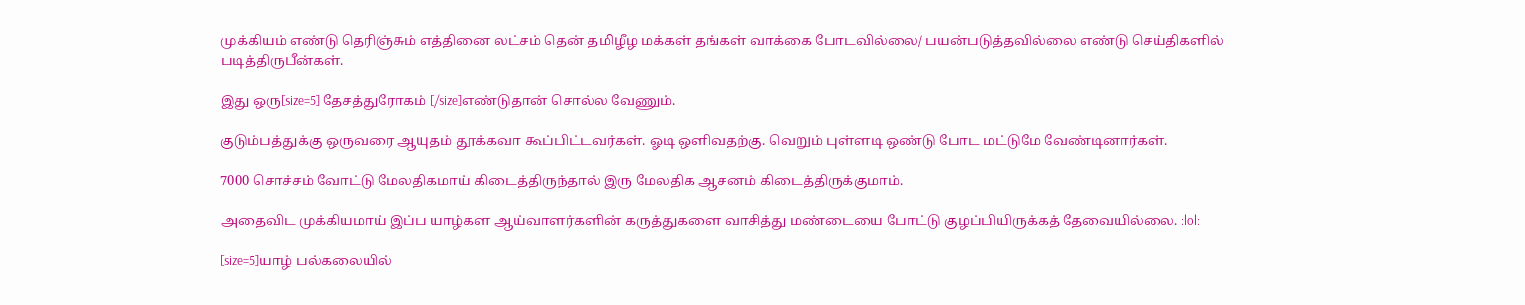முக்கியம் எண்டு தெரிஞ்சும் எத்தினை லட்சம் தென் தமிழீழ மக்கள் தங்கள் வாக்கை போடவில்லை/ பயன்படுத்தவில்லை எண்டு செய்திகளில் படித்திருபீன்கள்.

இது ஒரு[size=5] தேசத்துரோகம் [/size]எண்டுதான் சொல்ல வேணும்.

குடும்பத்துக்கு ஒருவரை ஆயுதம் தூக்கவா கூப்பிட்டவர்கள். ஓடி ஒளிவதற்கு. வெறும் புள்ளடி ஒண்டு போட மட்டுமே வேண்டினார்கள்.

7000 சொச்சம் வோட்டு மேலதிகமாய் கிடைத்திருந்தால் இரு மேலதிக ஆசனம் கிடைத்திருக்குமாம்.

அதைவிட முக்கியமாய் இப்ப யாழ்கள ஆய்வாளர்களின் கருத்துகளை வாசித்து மண்டையை போட்டு குழப்பியிருக்கத் தேவையில்லை. :lol:

[size=5]யாழ் பல்கலையில்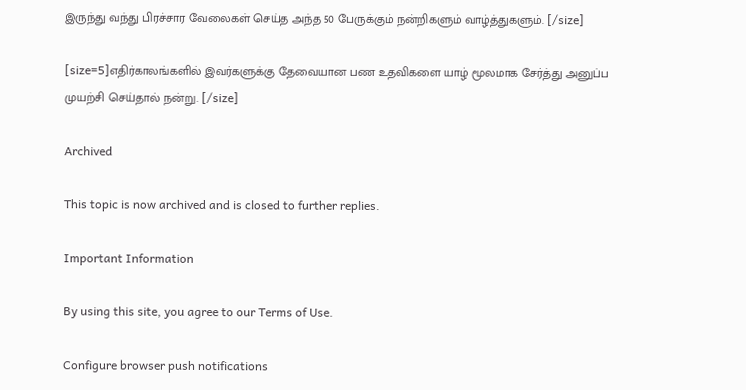இருந்து வந்து பிரச்சார வேலைகள் செய்த அந்த 50 பேருக்கும் நன்றிகளும் வாழ்த்துகளும். [/size]

[size=5]எதிர்காலங்களில் இவர்களுக்கு தேவையான பண உதவிகளை யாழ் மூலமாக சேர்த்து அனுப்ப முயற்சி செய்தால் நன்று. [/size]

Archived

This topic is now archived and is closed to further replies.

Important Information

By using this site, you agree to our Terms of Use.

Configure browser push notifications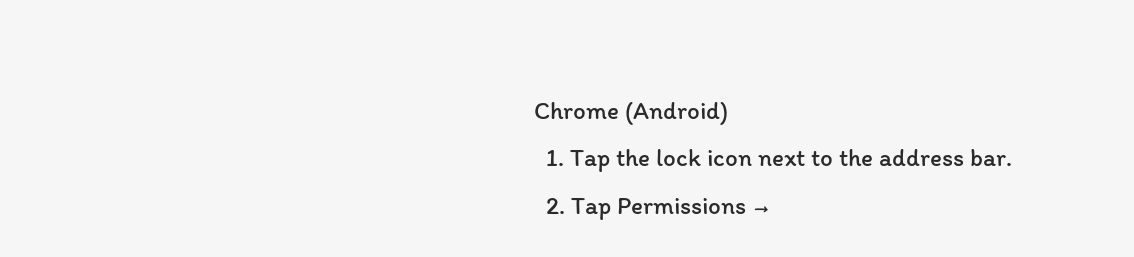Chrome (Android)
  1. Tap the lock icon next to the address bar.
  2. Tap Permissions →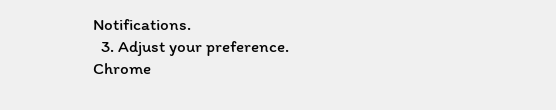Notifications.
  3. Adjust your preference.
Chrome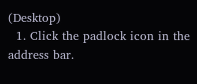(Desktop)
  1. Click the padlock icon in the address bar.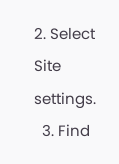2. Select Site settings.
  3. Find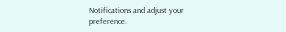Notifications and adjust your preference.